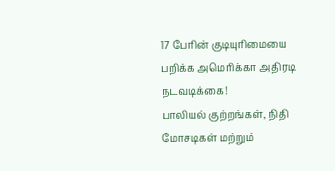17 பேரின் குடியுரிமையை பறிக்க அமெரிக்கா அதிரடி நடவடிக்கை!
பாலியல் குற்றங்கள், நிதி மோசடிகள் மற்றும்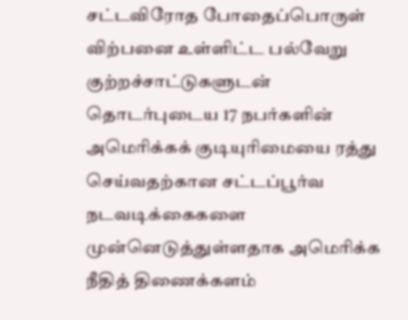சட்டவிரோத போதைப்பொருள் விற்பனை உள்ளிட்ட பல்வேறு குற்றச்சாட்டுகளுடன் தொடர்புடைய 17 நபர்களின் அமெரிக்கக் குடியுரிமையை ரத்து செய்வதற்கான சட்டப்பூர்வ நடவடிக்கைகளை முன்னெடுத்துள்ளதாக அமெரிக்க நீதித் திணைக்களம்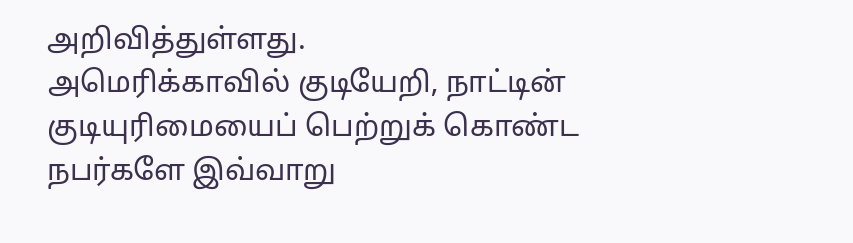அறிவித்துள்ளது.
அமெரிக்காவில் குடியேறி, நாட்டின் குடியுரிமையைப் பெற்றுக் கொண்ட நபர்களே இவ்வாறு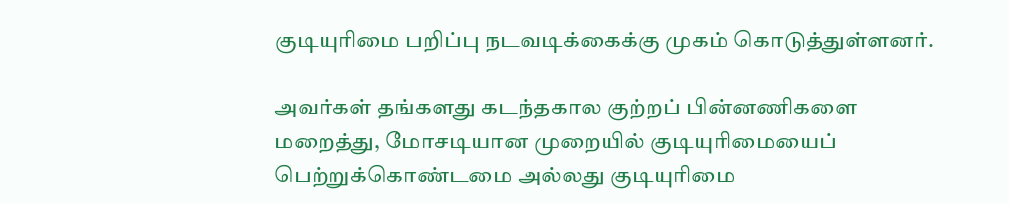குடியுரிமை பறிப்பு நடவடிக்கைக்கு முகம் கொடுத்துள்ளனர்.

அவர்கள் தங்களது கடந்தகால குற்றப் பின்னணிகளை மறைத்து, மோசடியான முறையில் குடியுரிமையைப் பெற்றுக்கொண்டமை அல்லது குடியுரிமை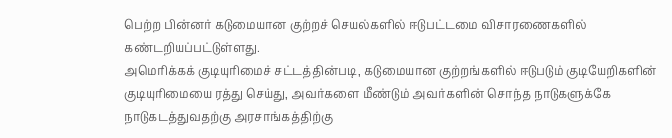பெற்ற பின்னர் கடுமையான குற்றச் செயல்களில் ஈடுபட்டமை விசாரணைகளில் கண்டறியப்பட்டுள்ளது.
அமெரிக்கக் குடியுரிமைச் சட்டத்தின்படி, கடுமையான குற்றங்களில் ஈடுபடும் குடியேறிகளின் குடியுரிமையை ரத்து செய்து, அவர்களை மீண்டும் அவர்களின் சொந்த நாடுகளுக்கே நாடுகடத்துவதற்கு அரசாங்கத்திற்கு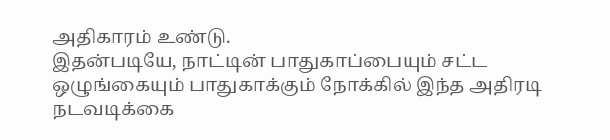அதிகாரம் உண்டு.
இதன்படியே, நாட்டின் பாதுகாப்பையும் சட்ட ஒழுங்கையும் பாதுகாக்கும் நோக்கில் இந்த அதிரடி நடவடிக்கை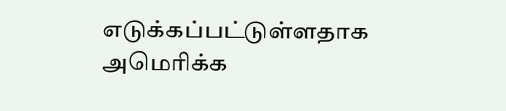எடுக்கப்பட்டுள்ளதாக அமெரிக்க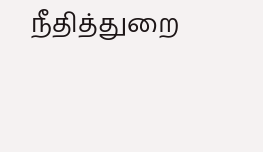நீதித்துறை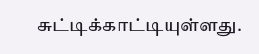சுட்டிக்காட்டியுள்ளது.